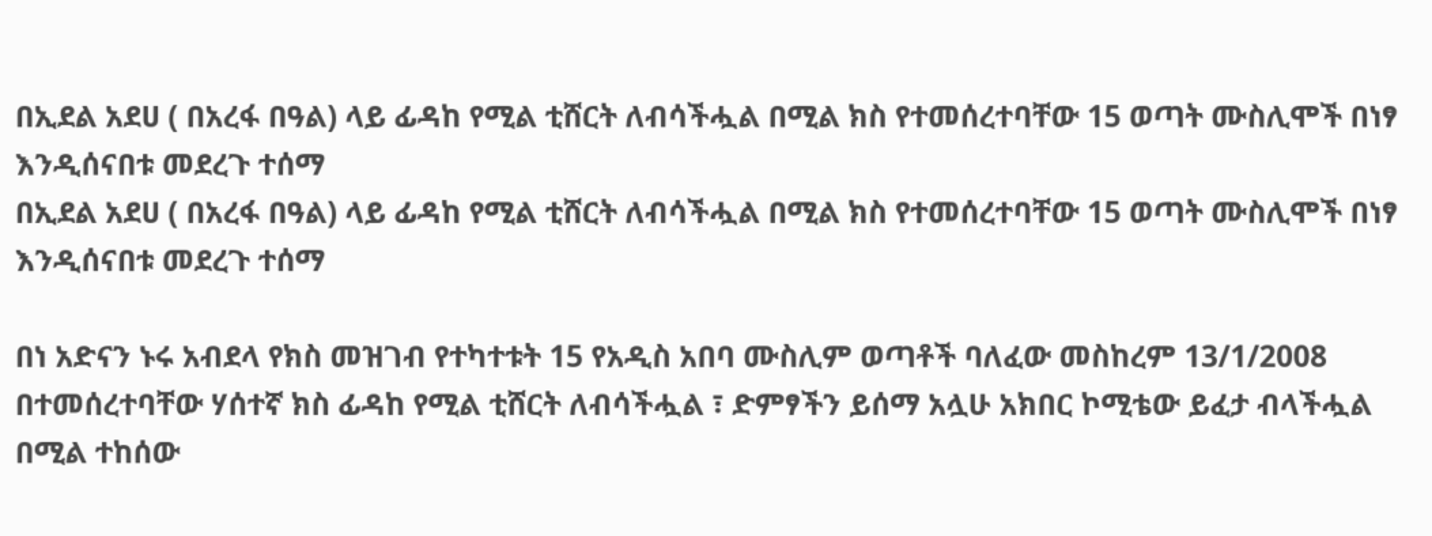በኢደል አደሀ ( በአረፋ በዓል) ላይ ፊዳከ የሚል ቲሸርት ለብሳችሗል በሚል ክስ የተመሰረተባቸው 15 ወጣት ሙስሊሞች በነፃ እንዲሰናበቱ መደረጉ ተሰማ
በኢደል አደሀ ( በአረፋ በዓል) ላይ ፊዳከ የሚል ቲሸርት ለብሳችሗል በሚል ክስ የተመሰረተባቸው 15 ወጣት ሙስሊሞች በነፃ እንዲሰናበቱ መደረጉ ተሰማ

በነ አድናን ኑሩ አብደላ የክስ መዝገብ የተካተቱት 15 የአዲስ አበባ ሙስሊም ወጣቶች ባለፈው መስከረም 13/1/2008 በተመሰረተባቸው ሃሰተኛ ክስ ፊዳከ የሚል ቲሸርት ለብሳችሗል ፣ ድምፃችን ይሰማ አሏሁ አክበር ኮሚቴው ይፈታ ብላችሗል በሚል ተከሰው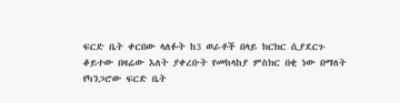ፍርድ ቤት ቀርበው ላለፉት ከ3 ወራቶች በላይ ክርክር ሲያደርጉ ቆይተው በዛሬው እለት ያቀረቡት የመከላከያ ምስክር በቂ ነው በማለት የካንጋሮው ፍርድ ቤት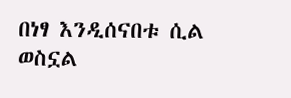በነፃ እንዲሰናበቱ ሲል ወስኗል